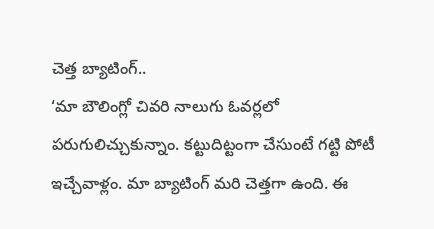చెత్త బ్యాటింగ్..
‘మా బౌలింగ్లో చివరి నాలుగు ఓవర్లలో పరుగులిచ్చుకున్నాం. కట్టుదిట్టంగా చేసుంటే గట్టి పోటీ ఇచ్చేవాళ్లం. మా బ్యాటింగ్ మరి చెత్తగా ఉంది. ఈ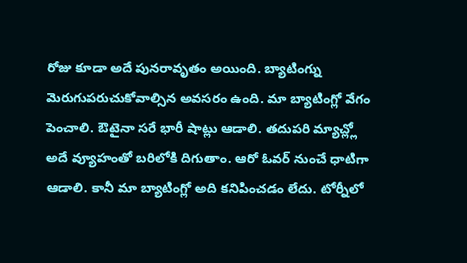రోజు కూడా అదే పునరావృతం అయింది. బ్యాటింగ్ను మెరుగుపరుచుకోవాల్సిన అవసరం ఉంది. మా బ్యాటింగ్లో వేగం పెంచాలి. ఔటైనా సరే భారీ షాట్లు ఆడాలి. తదుపరి మ్యాచ్ల్లో అదే వ్యూహంతో బరిలోకి దిగుతాం. ఆరో ఓవర్ నుంచే ధాటిగా ఆడాలి. కానీ మా బ్యాటింగ్లో అది కనిపించడం లేదు. టోర్నీలో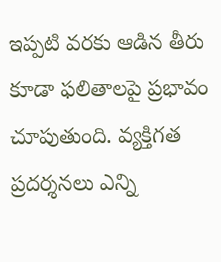ఇప్పటి వరకు ఆడిన తీరు కూడా ఫలితాలపై ప్రభావం చూపుతుంది. వ్యక్తిగత ప్రదర్శనలు ఎన్ని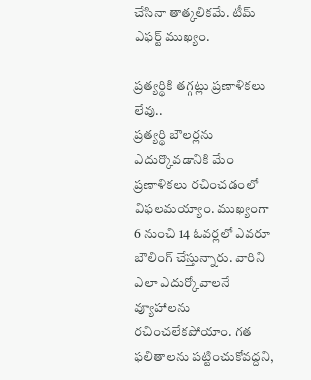చేసినా తాత్కలికమే. టీమ్ ఎఫర్ట్ ముఖ్యం.

ప్రత్యర్థికి తగ్గట్లు ప్రణాళికలు లేవు..
ప్రత్యర్థి బౌలర్లను ఎదుర్కొవడానికి మేం ప్రణాళికలు రచించడంలో విఫలమయ్యాం. ముఖ్యంగా 6 నుంచి 14 ఓవర్లలో ఎవరూ బౌలింగ్ చేస్తున్నారు. వారిని ఎలా ఎదుర్కోవాలనే వ్యూహాలను రచించలేకపోయాం. గత ఫలితాలను పట్టించుకోవద్దని,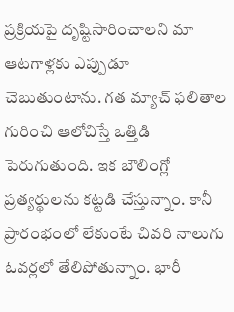ప్రక్రియపై దృష్టిసారించాలని మా ఆటగాళ్లకు ఎప్పుడూ చెబుతుంటాను. గత మ్యాచ్ ఫలితాల గురించి ఆలోచిస్తే ఒత్తిడి పెరుగుతుంది. ఇక బౌలింగ్లో ప్రత్యర్థులను కట్టడి చేస్తున్నాం. కానీ ప్రారంభంలో లేకుంటే చివరి నాలుగు ఓవర్లలో తేలిపోతున్నాం. భారీ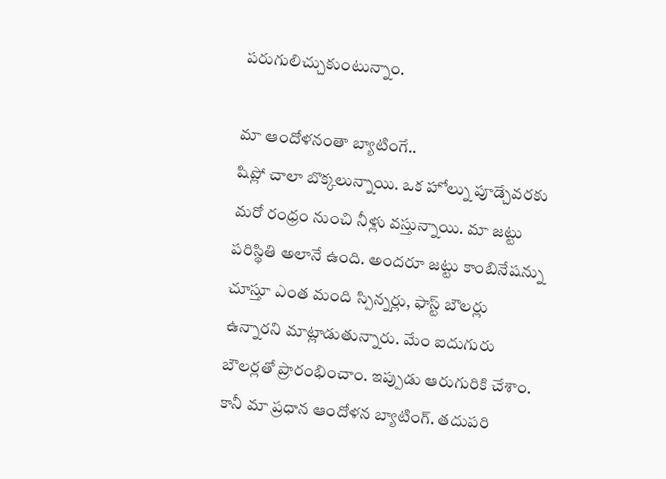పరుగులిచ్చుకుంటున్నాం.

మా ఆందోళనంతా బ్యాటింగే..
షిప్లో చాలా బొక్కలున్నాయి. ఒక హోల్ను పూడ్చేవరకు మరో రంధ్రం నుంచి నీళ్లు వస్తున్నాయి. మా జట్టు పరిస్థితి అలానే ఉంది. అందరూ జట్టు కాంబినేషన్ను చూస్తూ ఎంత మంది స్పిన్నర్లు, ఫాస్ట్ బౌలర్లు ఉన్నారని మాట్లాడుతున్నారు. మేం ఐదుగురు బౌలర్లతో ప్రారంభించాం. ఇప్పుడు ఆరుగురికి చేశాం. కానీ మా ప్రధాన ఆందోళన బ్యాటింగ్. తదుపరి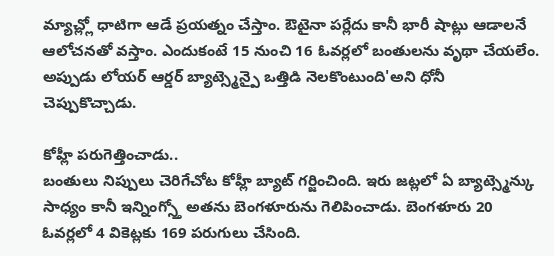మ్యాచ్ల్లో ధాటిగా ఆడే ప్రయత్నం చేస్తాం. ఔటైనా పర్లేదు కానీ భారీ షాట్లు ఆడాలనే ఆలోచనతో వస్తాం. ఎందుకంటే 15 నుంచి 16 ఓవర్లలో బంతులను వృథా చేయలేం. అప్పుడు లోయర్ ఆర్డర్ బ్యాట్స్మెన్పై ఒత్తిడి నెలకొంటుంది'అని ధోనీ చెప్పుకొచ్చాడు.

కోహ్లీ పరుగెత్తించాడు..
బంతులు నిప్పులు చెరిగేచోట కోహ్లీ బ్యాట్ గర్జించింది. ఇరు జట్లలో ఏ బ్యాట్స్మెన్కు సాధ్యం కానీ ఇన్నింగ్స్తో అతను బెంగళూరును గెలిపించాడు. బెంగళూరు 20 ఓవర్లలో 4 వికెట్లకు 169 పరుగులు చేసింది.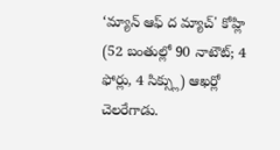‘మ్యాన్ ఆఫ్ ద మ్యాచ్' కోహ్లి (52 బంతుల్లో 90 నాటౌట్; 4 ఫోర్లు, 4 సిక్స్లు) ఆఖర్లో చెలరేగాడు.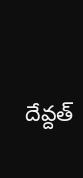దేవ్దత్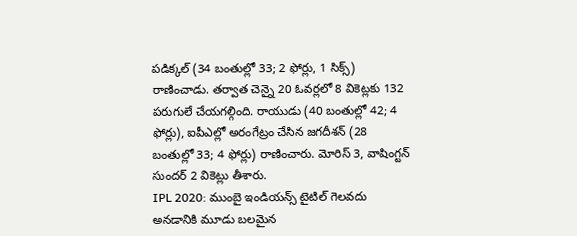పడిక్కల్ (34 బంతుల్లో 33; 2 ఫోర్లు, 1 సిక్స్) రాణించాడు. తర్వాత చెన్నై 20 ఓవర్లలో 8 వికెట్లకు 132 పరుగులే చేయగల్గింది. రాయుడు (40 బంతుల్లో 42; 4 ఫోర్లు), ఐపీఎల్లో అరంగేట్రం చేసిన జగదీశన్ (28 బంతుల్లో 33; 4 ఫోర్లు) రాణించారు. మోరిస్ 3, వాషింగ్టన్ సుందర్ 2 వికెట్లు తీశారు.
IPL 2020: ముంబై ఇండియన్స్ టైటిల్ గెలవదు అనడానికి మూడు బలమైన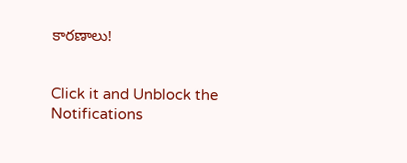కారణాలు!


Click it and Unblock the Notifications